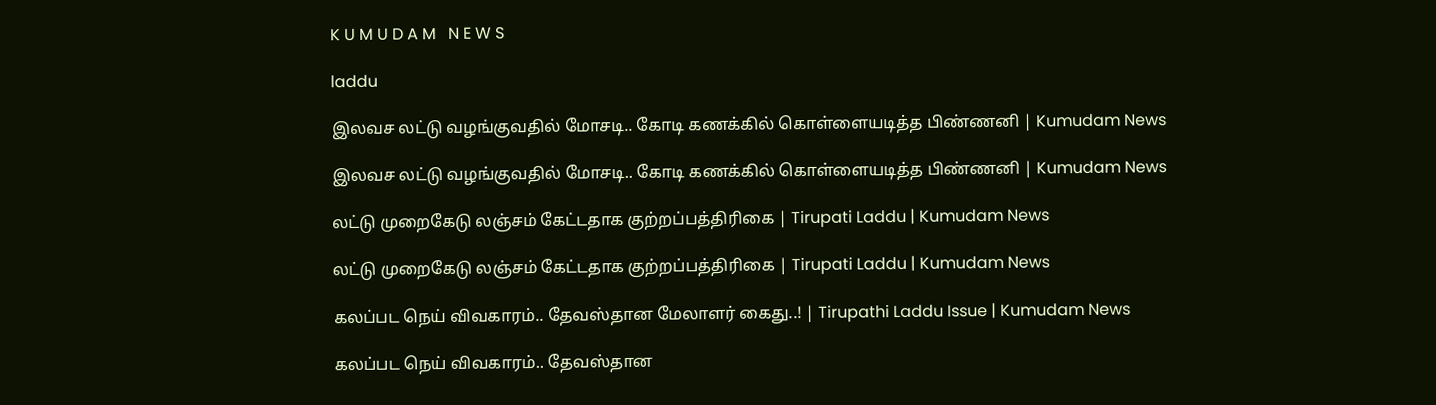K U M U D A M   N E W S

laddu

இலவச லட்டு வழங்குவதில் மோசடி.. கோடி கணக்கில் கொள்ளையடித்த பிண்ணனி | Kumudam News

இலவச லட்டு வழங்குவதில் மோசடி.. கோடி கணக்கில் கொள்ளையடித்த பிண்ணனி | Kumudam News

லட்டு முறைகேடு லஞ்சம் கேட்டதாக குற்றப்பத்திரிகை | Tirupati Laddu | Kumudam News

லட்டு முறைகேடு லஞ்சம் கேட்டதாக குற்றப்பத்திரிகை | Tirupati Laddu | Kumudam News

கலப்பட நெய் விவகாரம்.. தேவஸ்தான மேலாளர் கைது..! | Tirupathi Laddu Issue | Kumudam News

கலப்பட நெய் விவகாரம்.. தேவஸ்தான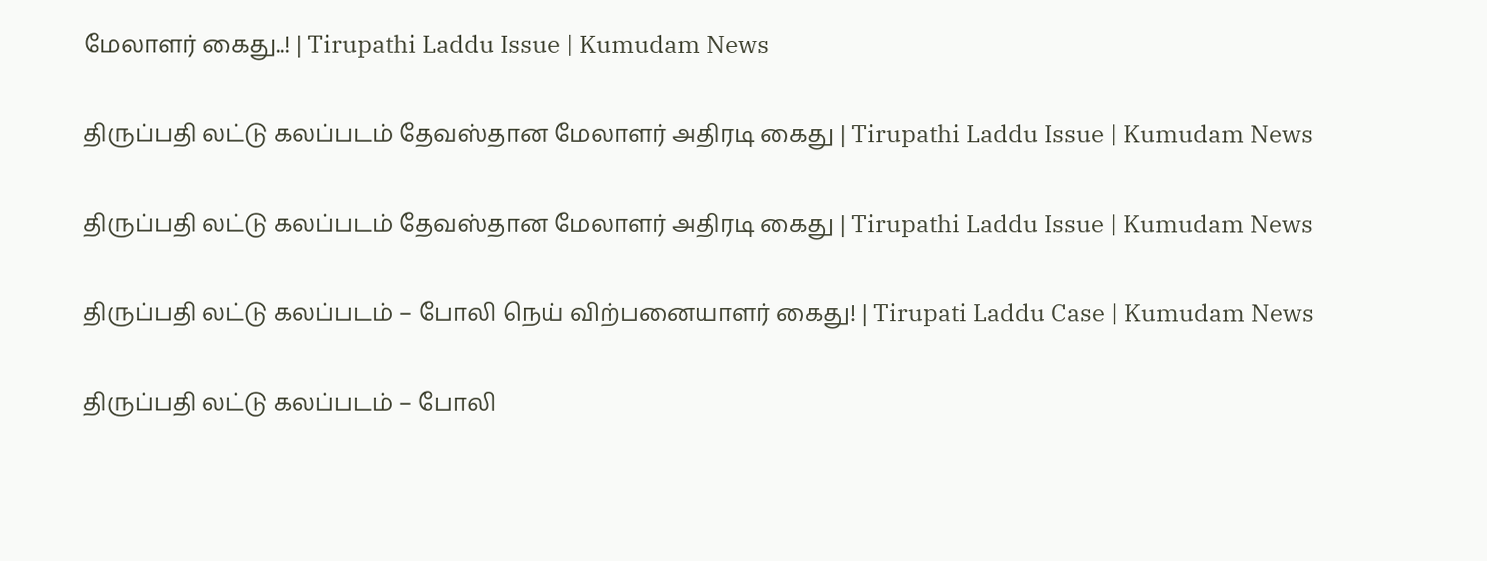மேலாளர் கைது..! | Tirupathi Laddu Issue | Kumudam News

திருப்பதி லட்டு கலப்படம் தேவஸ்தான மேலாளர் அதிரடி கைது | Tirupathi Laddu Issue | Kumudam News

திருப்பதி லட்டு கலப்படம் தேவஸ்தான மேலாளர் அதிரடி கைது | Tirupathi Laddu Issue | Kumudam News

திருப்பதி லட்டு கலப்படம் – போலி நெய் விற்பனையாளர் கைது! | Tirupati Laddu Case | Kumudam News

திருப்பதி லட்டு கலப்படம் – போலி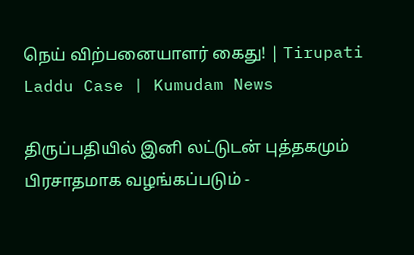நெய் விற்பனையாளர் கைது! | Tirupati Laddu Case | Kumudam News

திருப்பதியில் இனி லட்டுடன் புத்தகமும் பிரசாதமாக வழங்கப்படும் -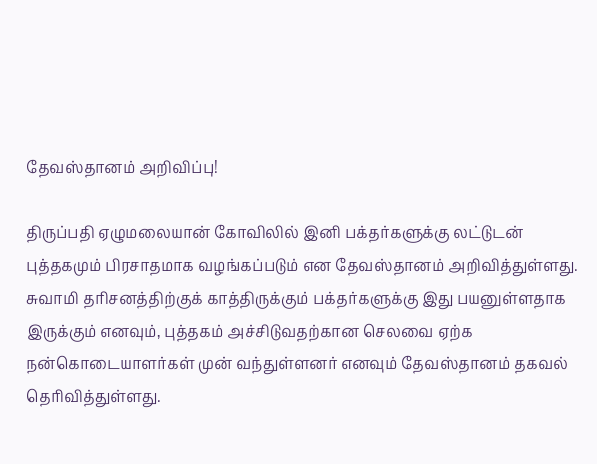தேவஸ்தானம் அறிவிப்பு!

திருப்பதி ஏழுமலையான் கோவிலில் இனி பக்தர்களுக்கு லட்டுடன் புத்தகமும் பிரசாதமாக வழங்கப்படும் என தேவஸ்தானம் அறிவித்துள்ளது. சுவாமி தரிசனத்திற்குக் காத்திருக்கும் பக்தர்களுக்கு இது பயனுள்ளதாக இருக்கும் எனவும், புத்தகம் அச்சிடுவதற்கான செலவை ஏற்க நன்கொடையாளர்கள் முன் வந்துள்ளனர் எனவும் தேவஸ்தானம் தகவல் தெரிவித்துள்ளது.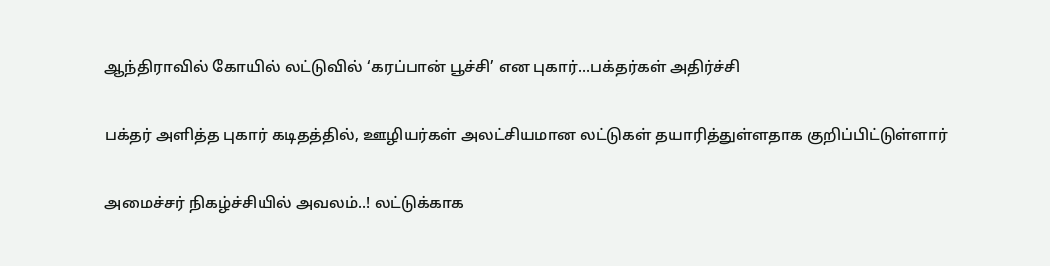ஆந்திராவில் கோயில் லட்டுவில் ‘கரப்பான் பூச்சி’ என புகார்...பக்தர்கள் அதிர்ச்சி

பக்தர் அளித்த புகார் கடிதத்தில், ஊழியர்கள் அலட்சியமான லட்டுகள் தயாரித்துள்ளதாக குறிப்பிட்டுள்ளார்

அமைச்சர் நிகழ்ச்சியில் அவலம்..! லட்டுக்காக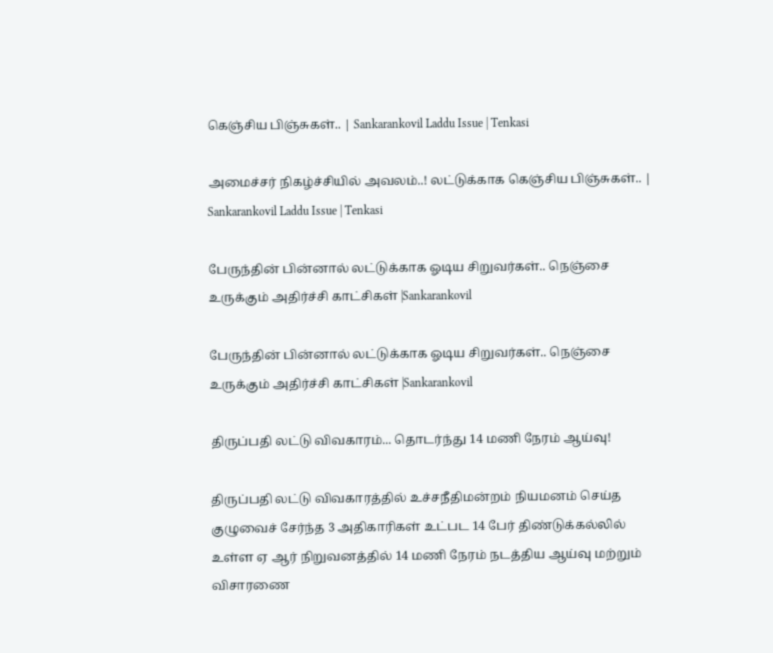கெஞ்சிய பிஞ்சுகள்.. | Sankarankovil Laddu Issue | Tenkasi

அமைச்சர் நிகழ்ச்சியில் அவலம்..! லட்டுக்காக கெஞ்சிய பிஞ்சுகள்.. | Sankarankovil Laddu Issue | Tenkasi

பேருந்தின் பின்னால் லட்டுக்காக ஓடிய சிறுவர்கள்.. நெஞ்சை உருக்கும் அதிர்ச்சி காட்சிகள் |Sankarankovil

பேருந்தின் பின்னால் லட்டுக்காக ஓடிய சிறுவர்கள்.. நெஞ்சை உருக்கும் அதிர்ச்சி காட்சிகள் |Sankarankovil

திருப்பதி லட்டு விவகாரம்... தொடர்ந்து 14 மணி நேரம் ஆய்வு!

திருப்பதி லட்டு விவகாரத்தில் உச்சநீதிமன்றம் நியமனம் செய்த குழுவைச் சேர்ந்த 3 அதிகாரிகள் உட்பட 14 பேர் திண்டுக்கல்லில் உள்ள ஏ ஆர் நிறுவனத்தில் 14 மணி நேரம் நடத்திய ஆய்வு மற்றும் விசாரணை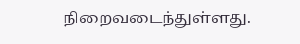நிறைவடைந்துள்ளது.